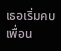เธอเริ่มคบเพื่อน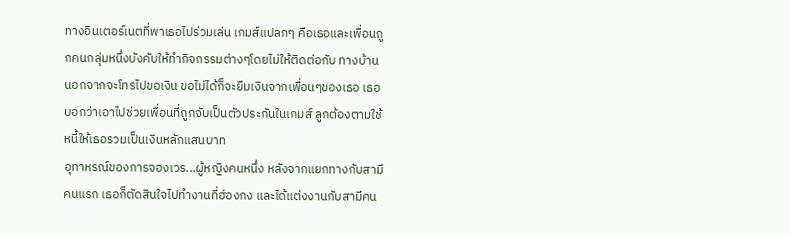ทางอินเตอร์เนตที่พาเธอไปร่วมเล่น เกมส์แปลกๆ คือเธอและเพื่อนถูกคนกลุ่มหนึ่งบังคับให้ทำกิจกรรมต่างๆโดยไม่ให้ติดต่อกับ ทางบ้าน นอกจากจะโทรไปขอเงิน ขอไม่ได้ก็จะยืมเงินจากเพื่อนๆของเธอ เธอบอกว่าเอาไปช่วยเพื่อนที่ถูกจับเป็นตัวประกันในเกมส์ ลูกต้องตามใช้หนี้ให้เธอรวมเป็นเงินหลักแสนบาท
อุทาหรณ์ของการจองเวร...ผู้หญิงคนหนึ่ง หลังจากแยกทางกับสามีคนแรก เธอก็ตัดสินใจไปทำงานที่ฮ่องกง และได้แต่งงานกับสามีคน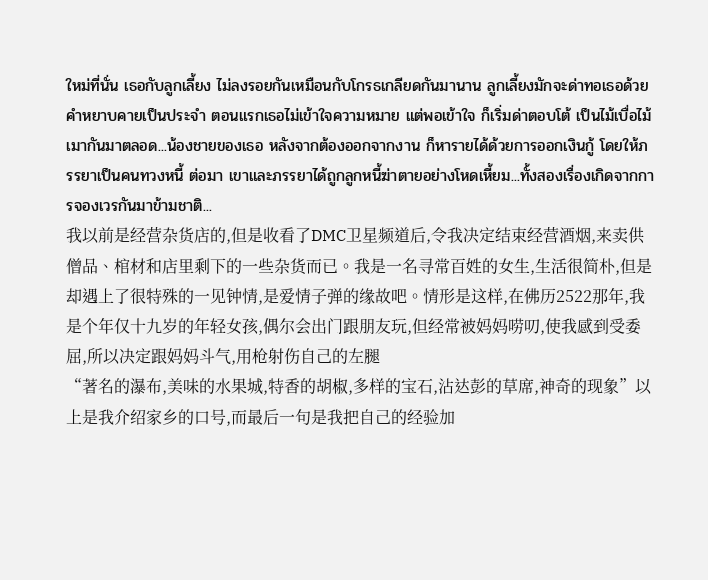ใหม่ที่นั่น เธอกับลูกเลี้ยง ไม่ลงรอยกันเหมือนกับโกรธเกลียดกันมานาน ลูกเลี้ยงมักจะด่าทอเธอด้วยคำหยาบคายเป็นประจำ ตอนแรกเธอไม่เข้าใจความหมาย แต่พอเข้าใจ ก็เริ่มด่าตอบโต้ เป็นไม้เบื่อไม้เมากันมาตลอด...น้องชายของเธอ หลังจากต้องออกจากงาน ก็หารายได้ด้วยการออกเงินกู้ โดยให้ภรรยาเป็นคนทวงหนี้ ต่อมา เขาและภรรยาได้ถูกลูกหนี้ฆ่าตายอย่างโหดเหี้ยม...ทั้งสองเรื่องเกิดจากการจองเวรกันมาข้ามชาติ...
我以前是经营杂货店的,但是收看了DMC卫星频道后,令我决定结束经营酒烟,来卖供僧品、棺材和店里剩下的一些杂货而已。我是一名寻常百姓的女生,生活很简朴,但是却遇上了很特殊的一见钟情,是爱情子弹的缘故吧。情形是这样,在佛历2522那年,我是个年仅十九岁的年轻女孩,偶尔会出门跟朋友玩,但经常被妈妈唠叨,使我感到受委屈,所以决定跟妈妈斗气,用枪射伤自己的左腿
“著名的瀑布,美味的水果城,特香的胡椒,多样的宝石,沾达彭的草席,神奇的现象”以上是我介绍家乡的口号,而最后一句是我把自己的经验加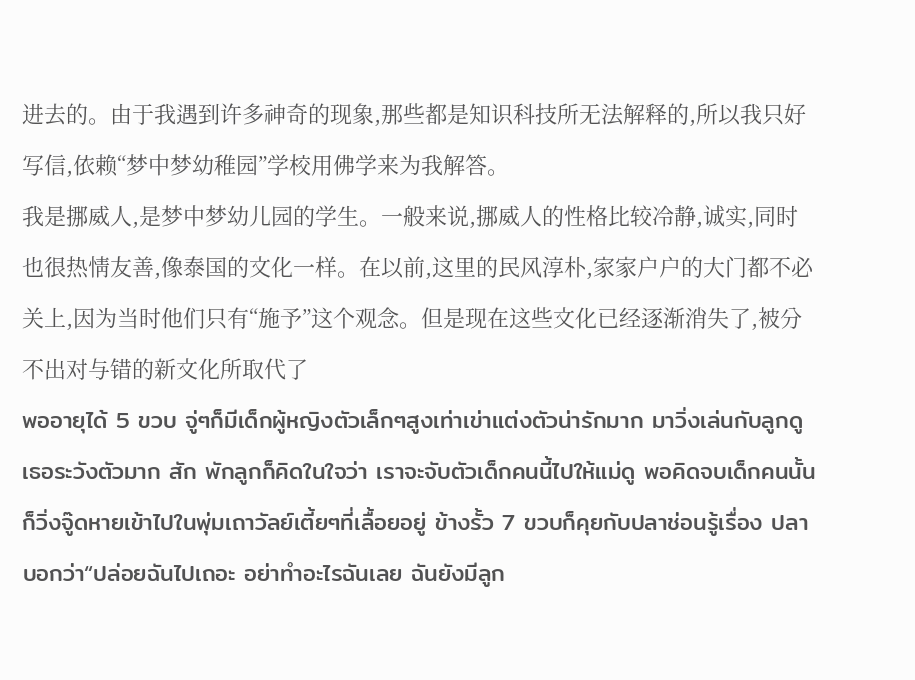进去的。由于我遇到许多神奇的现象,那些都是知识科技所无法解释的,所以我只好写信,依赖“梦中梦幼稚园”学校用佛学来为我解答。
我是挪威人,是梦中梦幼儿园的学生。一般来说,挪威人的性格比较冷静,诚实,同时也很热情友善,像泰国的文化一样。在以前,这里的民风淳朴,家家户户的大门都不必关上,因为当时他们只有“施予”这个观念。但是现在这些文化已经逐渐消失了,被分不出对与错的新文化所取代了
พออายุได้ 5 ขวบ จู่ๆก็มีเด็กผู้หญิงตัวเล็กๆสูงเท่าเข่าแต่งตัวน่ารักมาก มาวิ่งเล่นกับลูกดูเธอระวังตัวมาก สัก พักลูกก็คิดในใจว่า เราจะจับตัวเด็กคนนี้ไปให้แม่ดู พอคิดจบเด็กคนนั้นก็วิ่งจู๊ดหายเข้าไปในพุ่มเถาวัลย์เตี้ยๆที่เลื้อยอยู่ ข้างรั้ว 7 ขวบก็คุยกับปลาช่อนรู้เรื่อง ปลาบอกว่า“ปล่อยฉันไปเถอะ อย่าทำอะไรฉันเลย ฉันยังมีลูก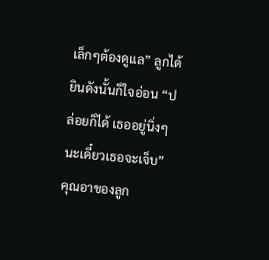เล็กๆต้องดูแล” ลูกได้ยินดังนั้นก็ใจอ่อน “ปล่อยก็ได้ เธออยู่นิ่งๆนะเดี๋ยวเธอจะเจ็บ”
คุณอาของลูก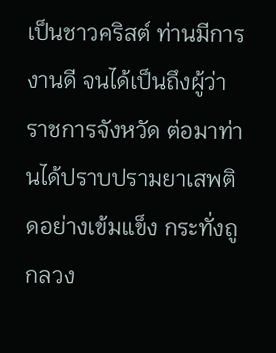เป็นชาวคริสต์ ท่านมีการงานดี จนได้เป็นถึงผู้ว่าราชการจังหวัด ต่อมาท่านได้ปราบปรามยาเสพติดอย่างเข้มแข็ง กระทั่งถูกลวง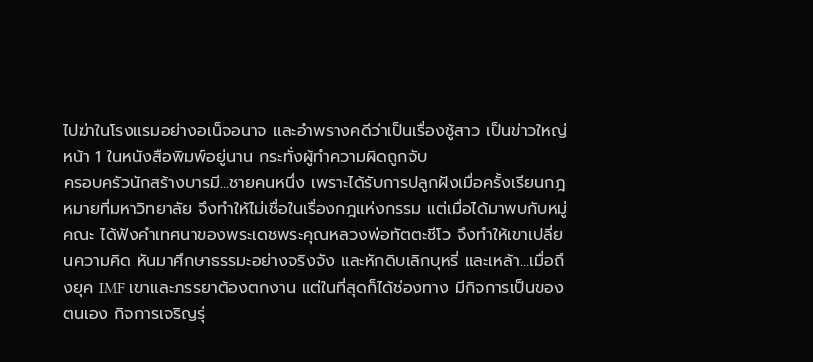ไปฆ่าในโรงแรมอย่างอเน็จอนาจ และอำพรางคดีว่าเป็นเรื่องชู้สาว เป็นข่าวใหญ่หน้า 1 ในหนังสือพิมพ์อยู่นาน กระทั่งผู้ทำความผิดถูกจับ
ครอบครัวนักสร้างบารมี...ชายคนหนึ่ง เพราะได้รับการปลูกฝังเมื่อครั้งเรียนกฎหมายที่มหาวิทยาลัย จึงทำให้ไม่เชื่อในเรื่องกฎแห่งกรรม แต่เมื่อได้มาพบกับหมู่คณะ ได้ฟังคำเทศนาของพระเดชพระคุณหลวงพ่อทัตตะชีโว จึงทำให้เขาเปลี่ยนความคิด หันมาศึกษาธรรมะอย่างจริงจัง และหักดิบเลิกบุหรี่ และเหล้า...เมื่อถึงยุค IMF เขาและภรรยาต้องตกงาน แต่ในที่สุดก็ได้ช่องทาง มีกิจการเป็นของตนเอง กิจการเจริญรุ่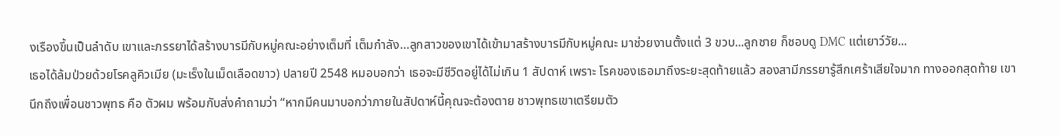งเรืองขึ้นเป็นลำดับ เขาและภรรยาได้สร้างบารมีกับหมู่คณะอย่างเต็มที่ เต็มกำลัง…ลูกสาวของเขาได้เข้ามาสร้างบารมีกับหมู่คณะ มาช่วยงานตั้งแต่ 3 ขวบ...ลูกชาย ก็ชอบดู DMC แต่เยาว์วัย...
เธอได้ล้มป่วยด้วยโรคลูคิวเมีย (มะเร็งในเม็ดเลือดขาว) ปลายปี 2548 หมอบอกว่า เธอจะมีชีวิตอยู่ได้ไม่เกิน 1 สัปดาห์ เพราะ โรคของเธอมาถึงระยะสุดท้ายแล้ว สองสามีภรรยารู้สึกเศร้าเสียใจมาก ทางออกสุดท้าย เขานึกถึงเพื่อนชาวพุทธ คือ ตัวผม พร้อมกับส่งคำถามว่า “หากมีคนมาบอกว่าภายในสัปดาห์นี้คุณจะต้องตาย ชาวพุทธเขาเตรียมตัว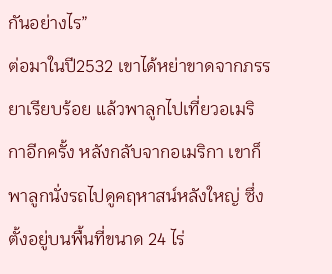กันอย่างไร”
ต่อมาในปี2532 เขาได้หย่าขาดจากภรรยาเรียบร้อย แล้วพาลูกไปเที่ยวอเมริกาอีกครั้ง หลังกลับจากอเมริกา เขาก็พาลูกนั่งรถไปดูคฤหาสน์หลังใหญ่ ซึ่งตั้งอยู่บนพื้นที่ขนาด 24 ไร่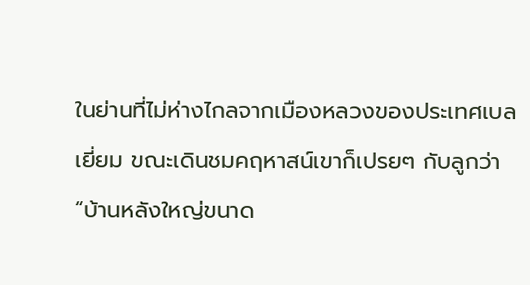ในย่านที่ไม่ห่างไกลจากเมืองหลวงของประเทศเบลเยี่ยม ขณะเดินชมคฤหาสน์เขาก็เปรยๆ กับลูกว่า “บ้านหลังใหญ่ขนาด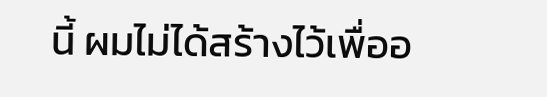นี้ ผมไม่ได้สร้างไว้เพื่ออ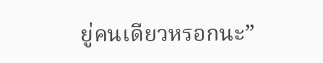ยู่คนเดียวหรอกนะ”